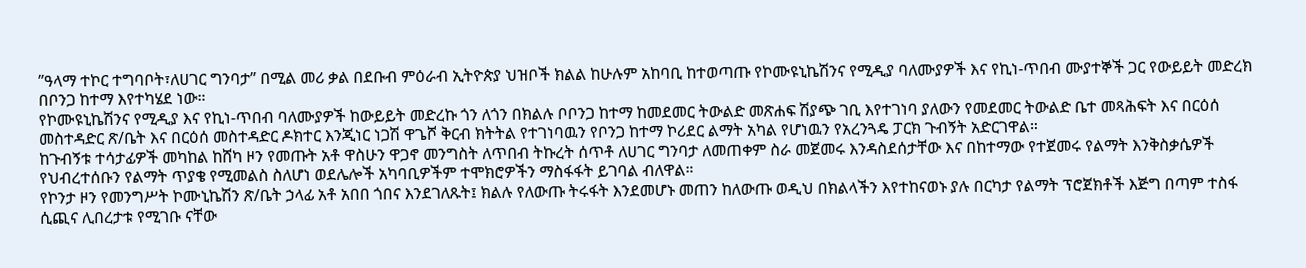”ዓላማ ተኮር ተግባቦት፣ለሀገር ግንባታ” በሚል መሪ ቃል በደቡብ ምዕራብ ኢትዮጵያ ህዝቦች ክልል ከሁሉም አከባቢ ከተወጣጡ የኮሙዩኒኬሽንና የሚዲያ ባለሙያዎች እና የኪነ-ጥበብ ሙያተኞች ጋር የውይይት መድረክ በቦንጋ ከተማ እየተካሄደ ነው።
የኮሙዩኒኬሽንና የሚዲያ እና የኪነ-ጥበብ ባለሙያዎች ከውይይት መድረኩ ጎን ለጎን በክልሉ ቦቦንጋ ከተማ ከመደመር ትውልድ መጽሐፍ ሽያጭ ገቢ እየተገነባ ያለውን የመደመር ትውልድ ቤተ መጻሕፍት እና በርዕሰ መስተዳድር ጽ/ቤት እና በርዕሰ መስተዳድር ዶክተር እንጂነር ነጋሽ ዋጌሾ ቅርብ ክትትል የተገነባዉን የቦንጋ ከተማ ኮሪደር ልማት አካል የሆነዉን የአረንጓዴ ፓርክ ጉብኝት አድርገዋል።
ከጉብኝቱ ተሳታፊዎች መካከል ከሸካ ዞን የመጡት አቶ ዋስሁን ዋጋኖ መንግስት ለጥበብ ትኩረት ሰጥቶ ለሀገር ግንባታ ለመጠቀም ስራ መጀመሩ እንዳስደሰታቸው እና በከተማው የተጀመሩ የልማት እንቅስቃሴዎች የህብረተሰቡን የልማት ጥያቄ የሚመልስ ስለሆነ ወደሌሎች አካባቢዎችም ተሞክሮዎችን ማስፋፋት ይገባል ብለዋል።
የኮንታ ዞን የመንግሥት ኮሙኒኬሽን ጽ/ቤት ኃላፊ አቶ አበበ ጎበና እንደገለጹት፤ ክልሉ የለውጡ ትሩፋት እንደመሆኑ መጠን ከለውጡ ወዲህ በክልላችን እየተከናወኑ ያሉ በርካታ የልማት ፕሮጀክቶች እጅግ በጣም ተስፋ ሲጪና ሊበረታቱ የሚገቡ ናቸው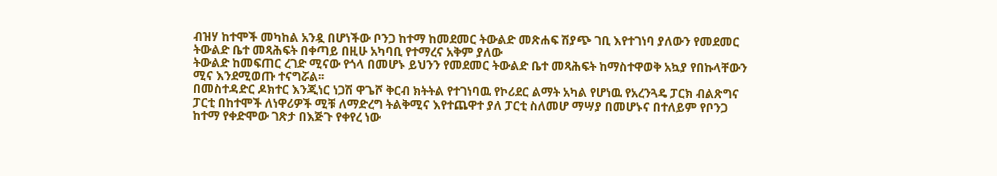ብዝሃ ከተሞች መካከል አንዷ በሆነችው ቦንጋ ከተማ ከመደመር ትውልድ መጽሐፍ ሽያጭ ገቢ እየተገነባ ያለውን የመደመር ትውልድ ቤተ መጻሕፍት በቀጣይ በዚሁ አካባቢ የተማረና አቅም ያለው
ትውልድ ከመፍጠር ረገድ ሚናው የጎላ በመሆኑ ይህንን የመደመር ትውልድ ቤተ መጻሕፍት ከማስተዋወቅ አኳያ የበኩላቸውን ሚና እንደሚወጡ ተናግሯል፡፡
በመስተዳድር ዶክተር እንጂነር ነጋሽ ዋጌሾ ቅርብ ክትትል የተገነባዉ የኮሪደር ልማት አካል የሆነዉ የአረንጓዴ ፓርክ ብልጽግና ፓርቲ በከተሞች ለነዋሪዎች ሚቹ ለማድረግ ትልቅሚና እየተጨዋተ ያለ ፓርቲ ስለመሆ ማሣያ በመሆኑና በተለይም የቦንጋ ከተማ የቀድሞው ገጽታ በእጅጉ የቀየረ ነው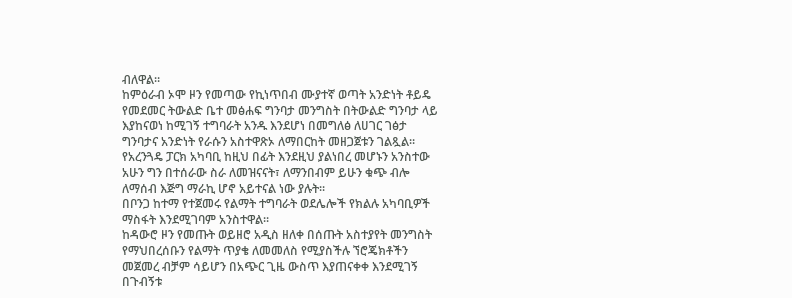ብለዋል።
ከምዕራብ ኦሞ ዞን የመጣው የኪነጥበብ ሙያተኛ ወጣት አንድነት ቶይዴ የመደመር ትውልድ ቤተ መፅሐፍ ግንባታ መንግስት በትውልድ ግንባታ ላይ እያከናወነ ከሚገኝ ተግባራት አንዱ እንደሆነ በመግለፅ ለሀገር ገፅታ ግንባታና አንድነት የራሱን አስተዋጽኦ ለማበርከት መዘጋጀቱን ገልጿል።
የአረንጓዴ ፓርክ አካባቢ ከዚህ በፊት እንደዚህ ያልነበረ መሆኑን አንስተው አሁን ግን በተሰራው ስራ ለመዝናናት፣ ለማንበብም ይሁን ቁጭ ብሎ ለማሰብ እጅግ ማራኪ ሆኖ አይተናል ነው ያሉት፡፡
በቦንጋ ከተማ የተጀመሩ የልማት ተግባራት ወደሌሎች የክልሉ አካባቢዎች ማስፋት እንደሚገባም አንስተዋል፡፡
ከዳውሮ ዞን የመጡት ወይዘሮ አዲስ ዘለቀ በሰጡት አስተያየት መንግስት የማህበረሰቡን የልማት ጥያቄ ለመመለስ የሚያስችሉ ኘሮጄክቶችን መጀመረ ብቻም ሳይሆን በአጭር ጊዜ ውስጥ እያጠናቀቀ እንደሚገኝ በጉብኝቱ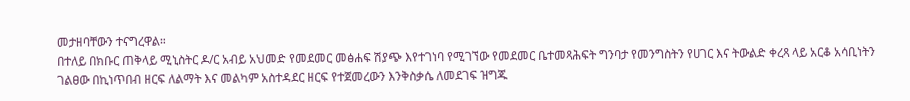መታዘባቸውን ተናግረዋል።
በተለይ በክቡር ጠቅላይ ሚኒስትር ዶ/ር አብይ አህመድ የመደመር መፅሐፍ ሽያጭ እየተገነባ የሚገኘው የመደመር ቤተመጻሕፍት ግንባታ የመንግስትን የሀገር እና ትውልድ ቀረጻ ላይ አርቆ አሳቢነትን ገልፀው በኪነጥበብ ዘርፍ ለልማት እና መልካም አስተዳደር ዘርፍ የተጀመረውን እንቅስቃሴ ለመደገፍ ዝግጁ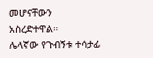መሆናቸውን አስረድተዋል።
ሌላኛው የጉብኝቱ ተሳታፊ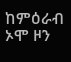ከምዕራብ ኦሞ ዞን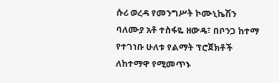ሱሪ ወረዳ የመንግሥት ኮሙኒኬሽን ባለሙያ አቶ ተስፋዬ ዘውዴ፣ በቦንጋ ከተማ የተገነቡ ሁለቱ የልማት ፕሮጀክቶች ለከተማዋ የሚመጥኑ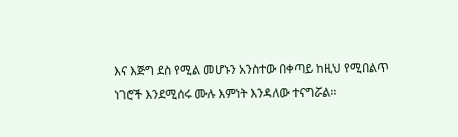እና እጅግ ደስ የሚል መሆኑን አንስተው በቀጣይ ከዚህ የሚበልጥ ነገሮች እንደሚሰሩ ሙሉ እምነት እንዳለው ተናግሯል፡፡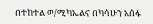በተከተል ወ/ሚካኤልና በካሳሁን አሰፋ